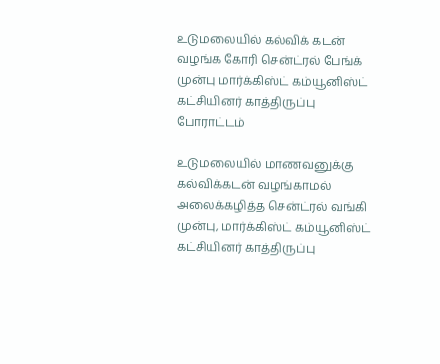உடுமலையில் கல்விக் கடன் வழங்க கோரி சென்ட்ரல் பேங்க் முன்பு மார்க்கிஸ்ட் கம்யூனிஸ்ட் கட்சியினர் காத்திருப்பு போராட்டம்

உடுமலையில் மாணவனுக்கு கல்விக்கடன் வழங்காமல் அலைக்கழித்த சென்ட்ரல் வங்கி முன்பு, மார்க்கிஸ்ட் கம்யூனிஸ்ட் கட்சியினர் காத்திருப்பு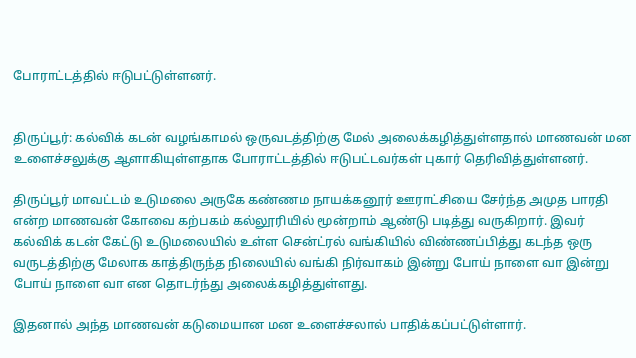போராட்டத்தில் ஈடுபட்டுள்ளனர்.


திருப்பூர்: கல்விக் கடன் வழங்காமல் ஒருவடத்திற்கு மேல் அலைக்கழித்துள்ளதால் மாணவன் மன உளைச்சலுக்கு ஆளாகியுள்ளதாக போராட்டத்தில் ஈடுபட்டவர்கள் புகார் தெரிவித்துள்ளனர்.

திருப்பூர் மாவட்டம் உடுமலை அருகே கண்ணம நாயக்கனூர் ஊராட்சியை சேர்ந்த அமுத பாரதி என்ற மாணவன் கோவை கற்பகம் கல்லூரியில் மூன்றாம் ஆண்டு படித்து வருகிறார். இவர் கல்விக் கடன் கேட்டு உடுமலையில் உள்ள சென்ட்ரல் வங்கியில் விண்ணப்பித்து கடந்த ஒரு வருடத்திற்கு மேலாக காத்திருந்த நிலையில் வங்கி நிர்வாகம் இன்று போய் நாளை வா இன்று போய் நாளை வா என தொடர்ந்து அலைக்கழித்துள்ளது.

இதனால் அந்த மாணவன் கடுமையான மன உளைச்சலால் பாதிக்கப்பட்டுள்ளார்.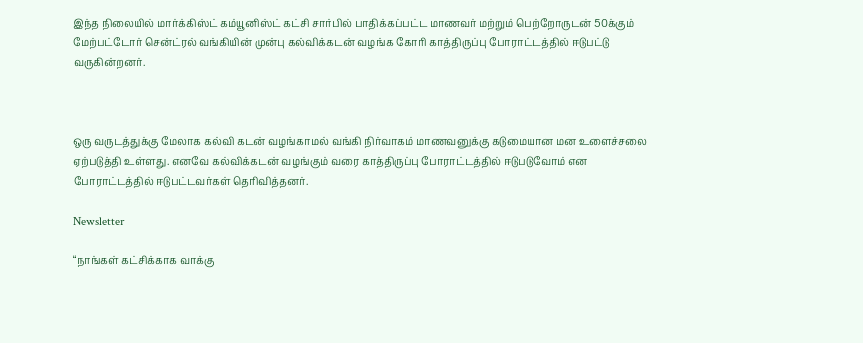இந்த நிலையில் மார்க்கிஸ்ட் கம்யூனிஸ்ட் கட்சி சார்பில் பாதிக்கப்பட்ட மாணவர் மற்றும் பெற்றோருடன் 50க்கும் மேற்பட்டோர் சென்ட்ரல் வங்கியின் முன்பு கல்விக்கடன் வழங்க கோரி காத்திருப்பு போராட்டத்தில் ஈடுபட்டு வருகின்றனர்.



ஒரு வருடத்துக்கு மேலாக கல்வி கடன் வழங்காமல் வங்கி நிர்வாகம் மாணவனுக்கு கடுமையான மன உளைச்சலை ஏற்படுத்தி உள்ளது. எனவே கல்விக்கடன் வழங்கும் வரை காத்திருப்பு போராட்டத்தில் ஈடுபடுவோம் என போராட்டத்தில் ஈடுபட்டவர்கள் தெரிவித்தனர்.

Newsletter

“நாங்கள் கட்சிக்காக வாக்கு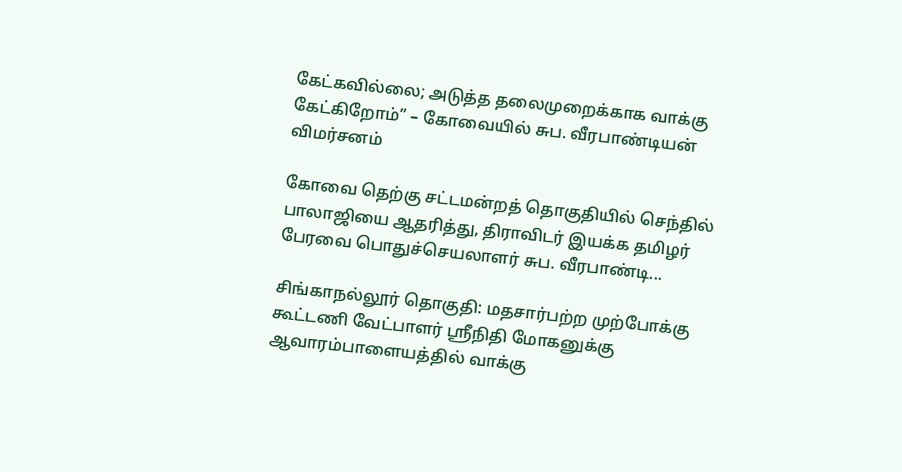கேட்கவில்லை; அடுத்த தலைமுறைக்காக வாக்கு கேட்கிறோம்” – கோவையில் சுப. வீரபாண்டியன் விமர்சனம்

கோவை தெற்கு சட்டமன்றத் தொகுதியில் செந்தில் பாலாஜியை ஆதரித்து, திராவிடர் இயக்க தமிழர் பேரவை பொதுச்செயலாளர் சுப. வீரபாண்டி...

சிங்காநல்லூர் தொகுதி: மதசார்பற்ற முற்போக்கு கூட்டணி வேட்பாளர் ஸ்ரீநிதி மோகனுக்கு ஆவாரம்பாளையத்தில் வாக்கு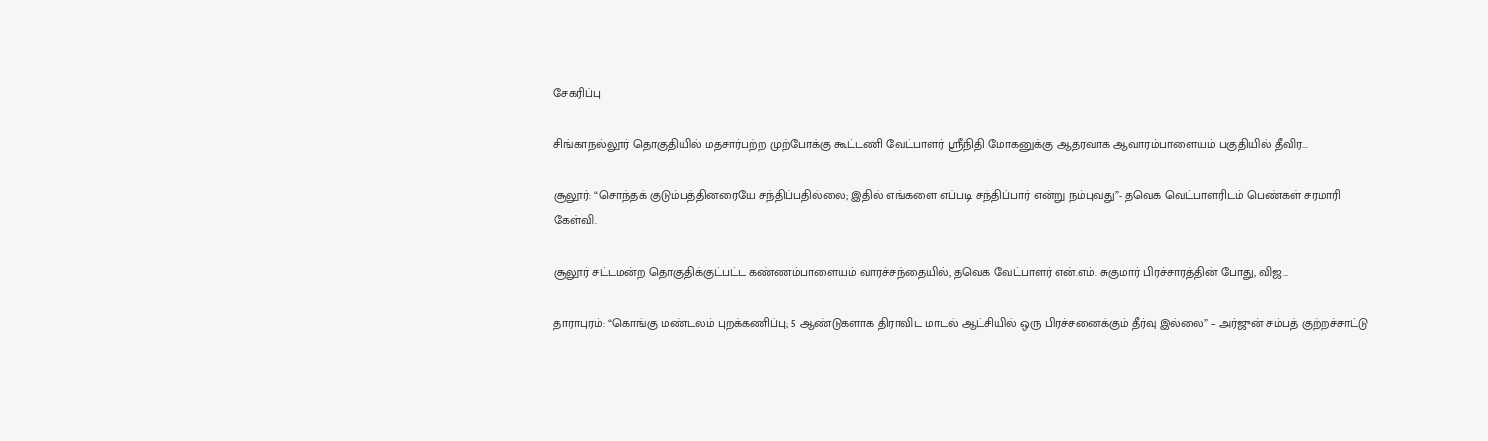சேகரிப்பு

சிங்காநல்லூர் தொகுதியில் மதசார்பற்ற முற்போக்கு கூட்டணி வேட்பாளர் ஸ்ரீநிதி மோகனுக்கு ஆதரவாக ஆவாரம்பாளையம் பகுதியில் தீவிர...

சூலூர்: “சொந்தக் குடும்பத்தினரையே சந்திப்பதில்லை; இதில் எங்களை எப்படி சந்திப்பார் என்று நம்புவது”- தவெக வெட்பாளரிடம் பெண்கள் சரமாரி கேள்வி.

சூலூர் சட்டமன்ற தொகுதிக்குட்பட்ட கண்ணம்பாளையம் வாரச்சந்தையில், தவெக வேட்பாளர் என்.எம். சுகுமார் பிரச்சாரத்தின் போது, விஜ...

தாராபுரம்: “கொங்கு மண்டலம் புறக்கணிப்பு; 5 ஆண்டுகளாக திராவிட மாடல் ஆட்சியில் ஒரு பிரச்சனைக்கும் தீர்வு இல்லை” – அர்ஜுன் சம்பத் குற்றச்சாட்டு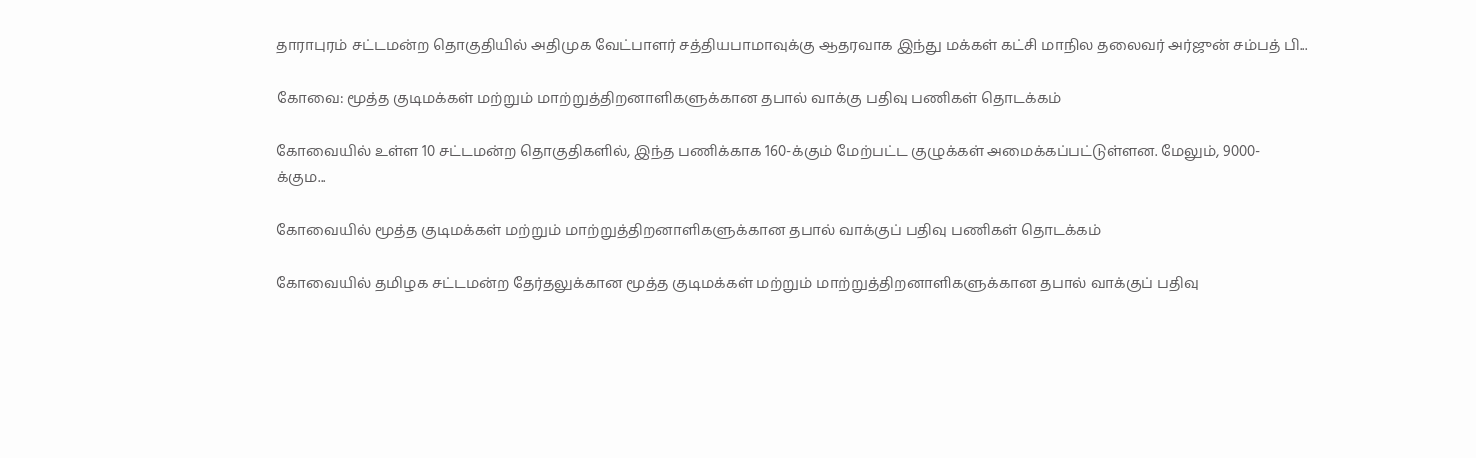தாராபுரம் சட்டமன்ற தொகுதியில் அதிமுக வேட்பாளர் சத்தியபாமாவுக்கு ஆதரவாக இந்து மக்கள் கட்சி மாநில தலைவர் அர்ஜுன் சம்பத் பி...

கோவை: மூத்த குடிமக்கள் மற்றும் மாற்றுத்திறனாளிகளுக்கான தபால் வாக்கு பதிவு பணிகள் தொடக்கம்

கோவையில் உள்ள 10 சட்டமன்ற தொகுதிகளில், இந்த பணிக்காக 160-க்கும் மேற்பட்ட குழுக்கள் அமைக்கப்பட்டுள்ளன. மேலும், 9000-க்கும...

கோவையில் மூத்த குடிமக்கள் மற்றும் மாற்றுத்திறனாளிகளுக்கான தபால் வாக்குப் பதிவு பணிகள் தொடக்கம்

கோவையில் தமிழக சட்டமன்ற தேர்தலுக்கான மூத்த குடிமக்கள் மற்றும் மாற்றுத்திறனாளிகளுக்கான தபால் வாக்குப் பதிவு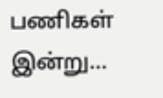பணிகள் இன்று...